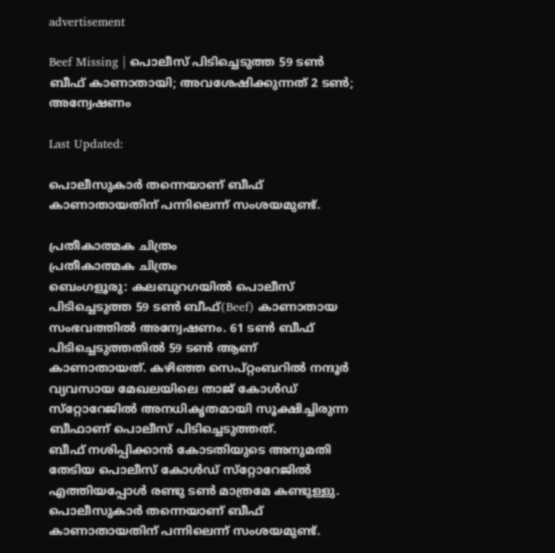advertisement

Beef Missing | പൊലീസ് പിടിച്ചെടുത്ത 59 ടണ്‍ ബീഫ് കാണാതായി; അവശേഷിക്കുന്നത് 2 ടണ്‍; അന്വേഷണം

Last Updated:

പൊലീസുകാര്‍ തന്നെയാണ് ബീഫ് കാണാതായതിന് പന്നിലെന്ന് സംശയമുണ്ട്.

പ്രതീകാത്മക ചിത്രം
പ്രതീകാത്മക ചിത്രം
ബെംഗളൂരു: കലബുറഗയില്‍ പൊലീസ് പിടിച്ചെടുത്ത 59 ടണ്‍ ബീഫ്(Beef) കാണാതായ സംഭവത്തില്‍ അന്വേഷണം. 61 ടണ്‍ ബീഫ് പിടിച്ചെടുത്തതില്‍ 59 ടണ്‍ ആണ് കാണാതായത്. കഴിഞ്ഞ സെപ്റ്റംബറില്‍ നന്ദൂര്‍ വ്യവസായ മേഖലയിലെ താജ് കോള്‍ഡ് സ്‌റ്റോറേജില്‍ അനധികൃതമായി സൂക്ഷിച്ചിരുന്ന ബീഫാണ് പൊലീസ് പിടിച്ചെടുത്തത്.
ബീഫ് നശിപ്പിക്കാന്‍ കോടതിയുടെ അനുമതി തേടിയ പൊലീസ് കോള്‍ഡ് സ്‌റ്റോറേജില്‍ എത്തിയപ്പോള്‍ രണ്ടു ടണ്‍ മാത്രമേ കണ്ടുള്ളു. പൊലീസുകാര്‍ തന്നെയാണ് ബീഫ് കാണാതായതിന് പന്നിലെന്ന് സംശയമുണ്ട്.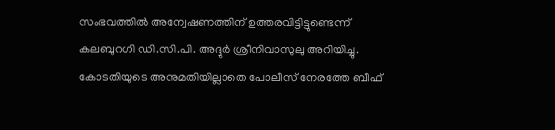സംഭവത്തില്‍ അന്വേഷണത്തിന് ഉത്തരവിട്ടിട്ടുണ്ടെന്ന് കലബുറഗി ഡി.സി.പി. അദ്ദുര്‍ ശ്രീനിവാസുലു അറിയിച്ചു.
കോടതിയുടെ അനുമതിയില്ലാതെ പോലീസ് നേരത്തേ ബീഫ്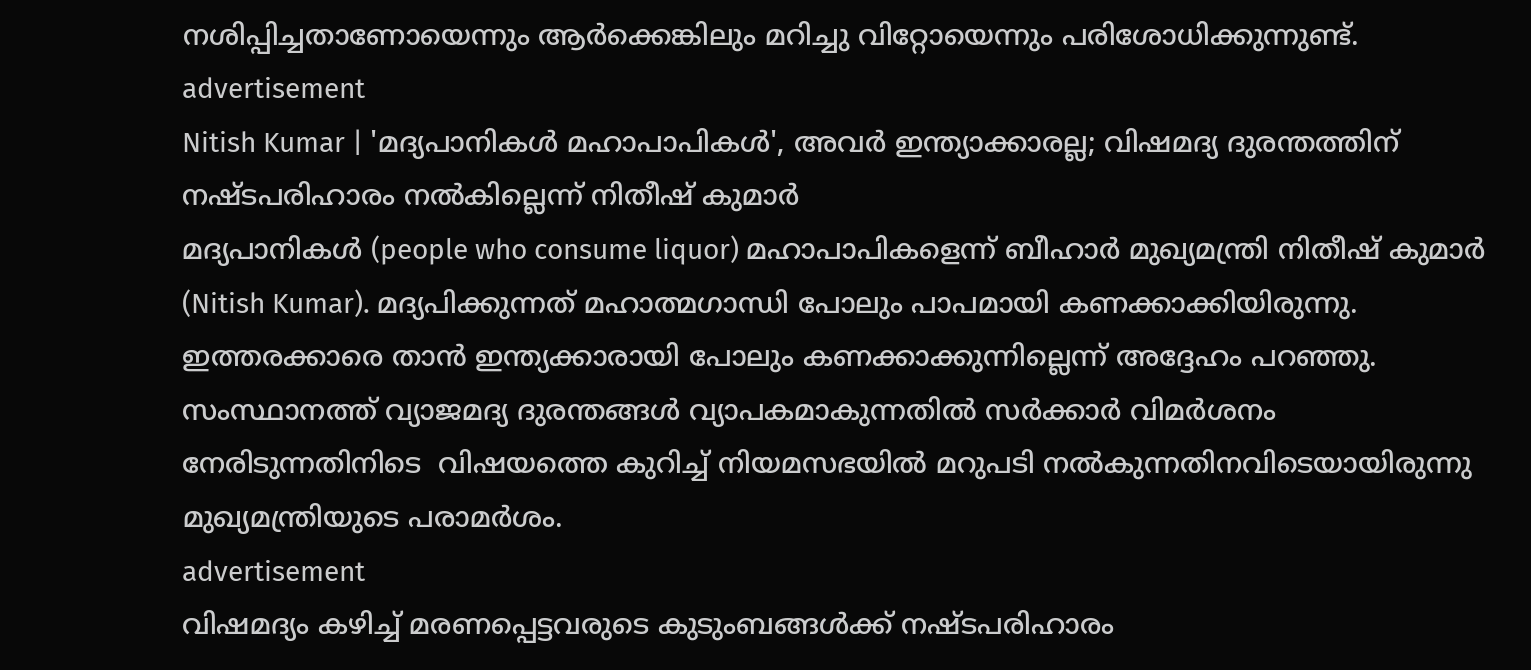നശിപ്പിച്ചതാണോയെന്നും ആര്‍ക്കെങ്കിലും മറിച്ചു വിറ്റോയെന്നും പരിശോധിക്കുന്നുണ്ട്.
advertisement
Nitish Kumar | 'മദ്യപാനികള്‍ മഹാപാപികള്‍', അവര്‍ ഇന്ത്യാക്കാരല്ല; വിഷമദ്യ ദുരന്തത്തിന് നഷ്ടപരിഹാരം നല്‍കില്ലെന്ന് നിതീഷ് കുമാര്‍
മദ്യപാനികള്‍ (people who consume liquor) മഹാപാപികളെന്ന് ബീഹാര്‍ മുഖ്യമന്ത്രി നിതീഷ് കുമാര്‍ (Nitish Kumar). മദ്യപിക്കുന്നത് മഹാത്മഗാന്ധി പോലും പാപമായി കണക്കാക്കിയിരുന്നു. ഇത്തരക്കാരെ താന്‍ ഇന്ത്യക്കാരായി പോലും കണക്കാക്കുന്നില്ലെന്ന് അദ്ദേഹം പറഞ്ഞു. സംസ്ഥാനത്ത് വ്യാജമദ്യ ദുരന്തങ്ങള്‍ വ്യാപകമാകുന്നതില്‍ സര്‍ക്കാര്‍ വിമര്‍ശനം നേരിടുന്നതിനിടെ  വിഷയത്തെ കുറിച്ച് നിയമസഭയില്‍ മറുപടി നല്‍കുന്നതിനവിടെയായിരുന്നു മുഖ്യമന്ത്രിയുടെ പരാമര്‍ശം.
advertisement
വിഷമദ്യം കഴിച്ച് മരണപ്പെട്ടവരുടെ കുടുംബങ്ങള്‍ക്ക് നഷ്ടപരിഹാരം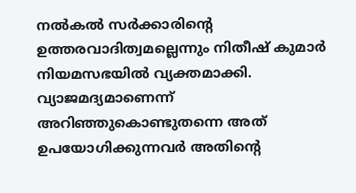നല്‍കല്‍ സര്‍ക്കാരിന്റെ ഉത്തരവാദിത്വമല്ലെന്നും നിതീഷ് കുമാര്‍ നിയമസഭയില്‍ വ്യക്തമാക്കി. വ്യാജമദ്യമാണെന്ന് അറിഞ്ഞുകൊണ്ടുതന്നെ അത് ഉപയോഗിക്കുന്നവര്‍ അതിന്റെ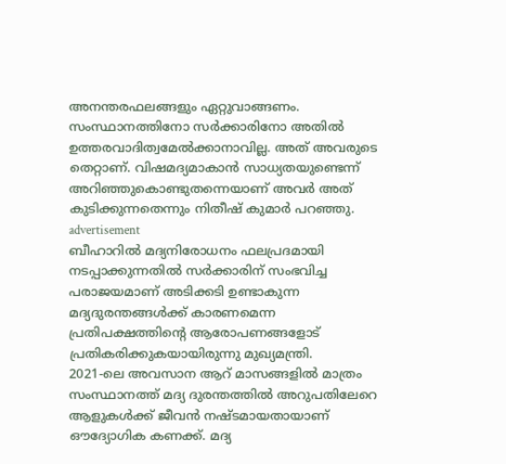അനന്തരഫലങ്ങളും ഏറ്റുവാങ്ങണം.
സംസ്ഥാനത്തിനോ സര്‍ക്കാരിനോ അതില്‍ ഉത്തരവാദിത്വമേല്‍ക്കാനാവില്ല. അത് അവരുടെ തെറ്റാണ്. വിഷമദ്യമാകാന്‍ സാധ്യതയുണ്ടെന്ന് അറിഞ്ഞുകൊണ്ടുതന്നെയാണ് അവര്‍ അത് കുടിക്കുന്നതെന്നും നിതീഷ് കുമാര്‍ പറഞ്ഞു.
advertisement
ബീഹാറില്‍ മദ്യനിരോധനം ഫലപ്രദമായി നടപ്പാക്കുന്നതില്‍ സര്‍ക്കാരിന് സംഭവിച്ച പരാജയമാണ് അടിക്കടി ഉണ്ടാകുന്ന മദ്യദുരന്തങ്ങള്‍ക്ക് കാരണമെന്ന പ്രതിപക്ഷത്തിന്റെ ആരോപണങ്ങളോട് പ്രതികരിക്കുകയായിരുന്നു മുഖ്യമന്ത്രി.
2021-ലെ അവസാന ആറ് മാസങ്ങളില്‍ മാത്രം സംസ്ഥാനത്ത് മദ്യ ദുരന്തത്തില്‍ അറുപതിലേറെ ആളുകള്‍ക്ക് ജീവന്‍ നഷ്ടമായതായാണ് ഔദ്യോഗിക കണക്ക്. മദ്യ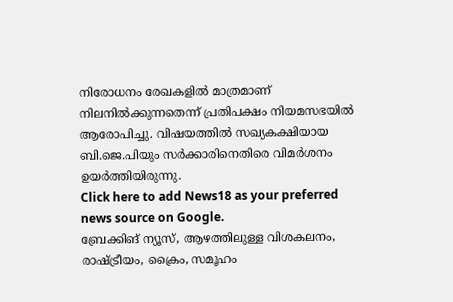നിരോധനം രേഖകളില്‍ മാത്രമാണ് നിലനില്‍ക്കുന്നതെന്ന് പ്രതിപക്ഷം നിയമസഭയില്‍ ആരോപിച്ചു. വിഷയത്തില്‍ സഖ്യകക്ഷിയായ ബി.ജെ.പിയും സര്‍ക്കാരിനെതിരെ വിമര്‍ശനം ഉയര്‍ത്തിയിരുന്നു.
Click here to add News18 as your preferred news source on Google.
ബ്രേക്കിങ് ന്യൂസ്, ആഴത്തിലുള്ള വിശകലനം, രാഷ്ട്രീയം, ക്രൈം, സമൂഹം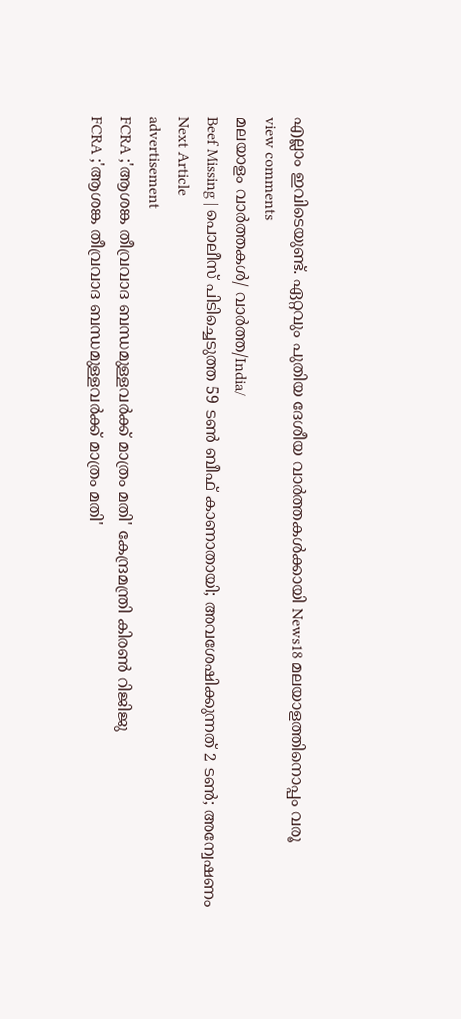എല്ലാം ഇവിടെയുണ്ട്. ഏറ്റവും പുതിയ ദേശീയ വാർത്തകൾക്കായി News18 മലയാളത്തിനൊപ്പം വരൂ
view comments
മലയാളം വാർത്തകൾ/ വാർത്ത/India/
Beef Missing | പൊലീസ് പിടിച്ചെടുത്ത 59 ടണ്‍ ബീഫ് കാണാതായി; അവശേഷിക്കുന്നത് 2 ടണ്‍; അന്വേഷണം
Next Article
advertisement
FCRA ;'ആശങ്ക തീവ്രവാദ ബന്ധമുള്ളവർക്ക് മാത്രം മതി' കേന്ദ്രമന്ത്രി കിരണ്‍ റിജിജു
FCRA ;'ആശങ്ക തീവ്രവാദ ബന്ധമുള്ളവർക്ക് മാത്രം മതി'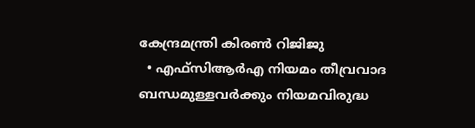കേന്ദ്രമന്ത്രി കിരണ്‍ റിജിജു
  • എഫ്‌സിആർഎ നിയമം തീവ്രവാദ ബന്ധമുള്ളവർക്കും നിയമവിരുദ്ധ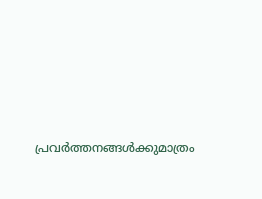പ്രവർത്തനങ്ങൾക്കുമാത്രം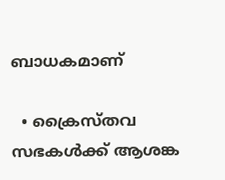ബാധകമാണ്

  • ക്രൈസ്തവ സഭകൾക്ക് ആശങ്ക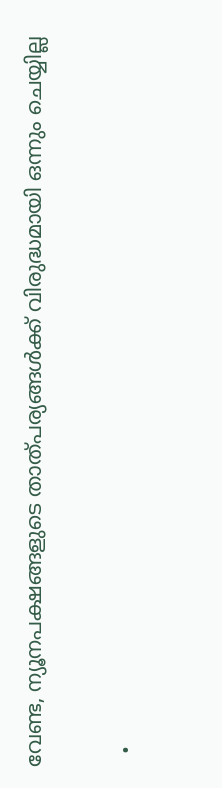വേണ്ട, ന്യൂനപക്ഷങ്ങളുടെ താത്പര്യങ്ങൾക്ക് വിരുദ്ധമായി ഒന്നും ചെയ്യില്ല

  •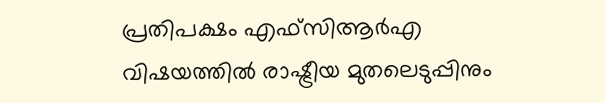പ്രതിപക്ഷം എഫ്‌സിആർഎ വിഷയത്തിൽ രാഷ്ട്രീയ മുതലെടുപ്പിനും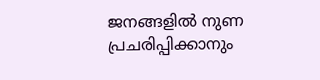ജനങ്ങളിൽ നുണ പ്രചരിപ്പിക്കാനും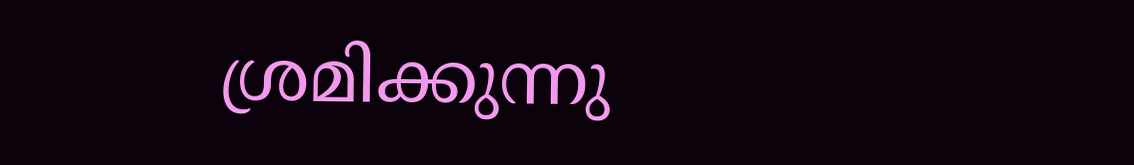ശ്രമിക്കുന്നു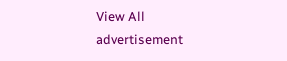View All
advertisement